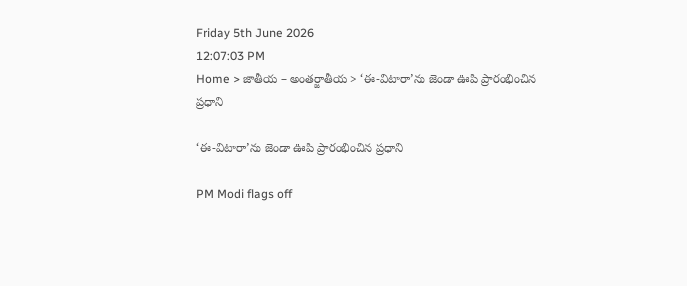Friday 5th June 2026
12:07:03 PM
Home > జాతీయ – అంతర్జాతీయ > ‘ఈ-విటారా’ను జెండా ఊపి ప్రారంభించిన ప్రధాని

‘ఈ-విటారా’ను జెండా ఊపి ప్రారంభించిన ప్రధాని

PM Modi flags off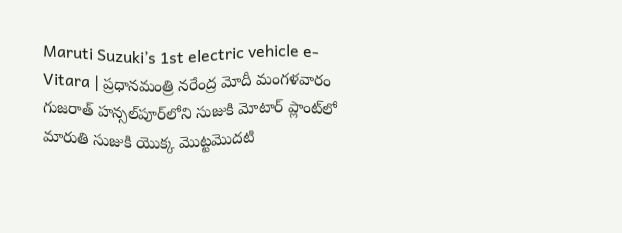Maruti Suzuki’s 1st electric vehicle e-Vitara | ప్రధానమంత్రి నరేంద్ర మోదీ మంగళవారం గుజరాత్‌ హన్సల్‌పూర్‌లోని సుజుకి మోటార్ ప్లాంట్‌లో మారుతి సుజుకి యొక్క మొట్టమొదటి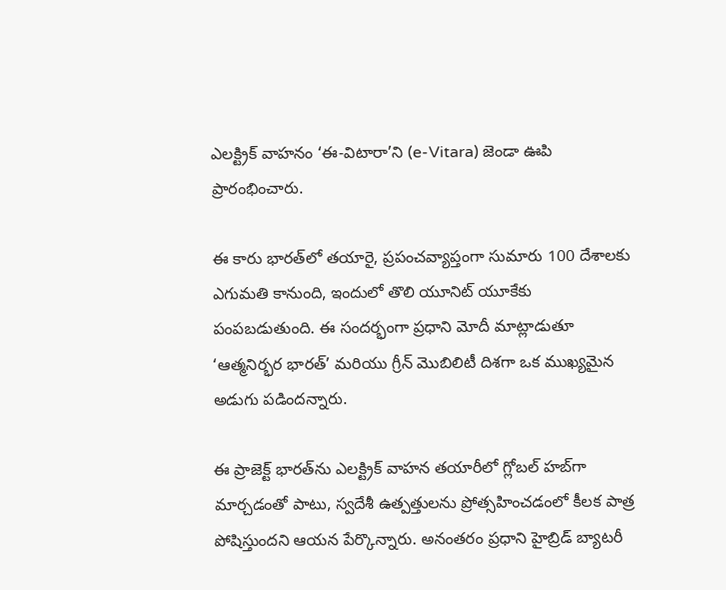ఎలక్ట్రిక్ వాహనం ‘ఈ-విటారా’ని (e-Vitara) జెండా ఊపి ప్రారంభించారు.

ఈ కారు భారత్‌లో తయారై, ప్రపంచవ్యాప్తంగా సుమారు 100 దేశాలకు ఎగుమతి కానుంది, ఇందులో తొలి యూనిట్ యూకేకు పంపబడుతుంది. ఈ సందర్భంగా ప్రధాని మోదీ మాట్లాడుతూ ‘ఆత్మనిర్భర భారత్’ మరియు గ్రీన్ మొబిలిటీ దిశగా ఒక ముఖ్యమైన అడుగు పడిందన్నారు.

ఈ ప్రాజెక్ట్ భారత్‌ను ఎలక్ట్రిక్ వాహన తయారీలో గ్లోబల్ హబ్‌గా మార్చడంతో పాటు, స్వదేశీ ఉత్పత్తులను ప్రోత్సహించడంలో కీలక పాత్ర పోషిస్తుందని ఆయన పేర్కొన్నారు. అనంతరం ప్రధాని హైబ్రిడ్ బ్యాటరీ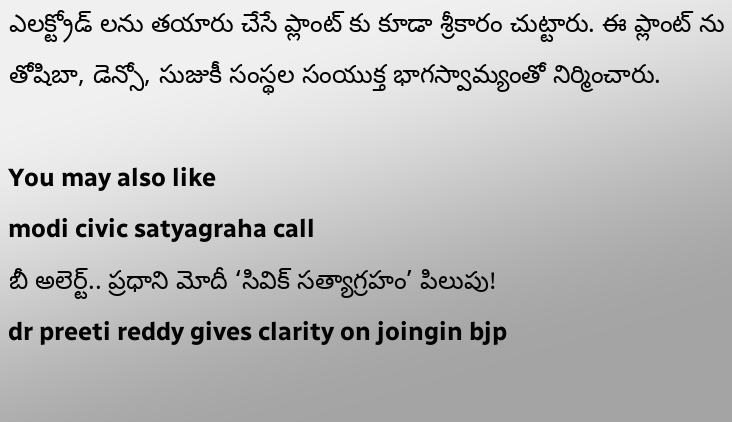ఎలక్ట్రోడ్ లను తయారు చేసే ప్లాంట్ కు కూడా శ్రీకారం చుట్టారు. ఈ ప్లాంట్ ను తోషిబా, డెన్సో, సుజుకీ సంస్థల సంయుక్త భాగస్వామ్యంతో నిర్మించారు.

You may also like
modi civic satyagraha call
బీ అలెర్ట్.. ప్రధాని మోదీ ‘సివిక్ సత్యాగ్రహం’ పిలుపు!
dr preeti reddy gives clarity on joingin bjp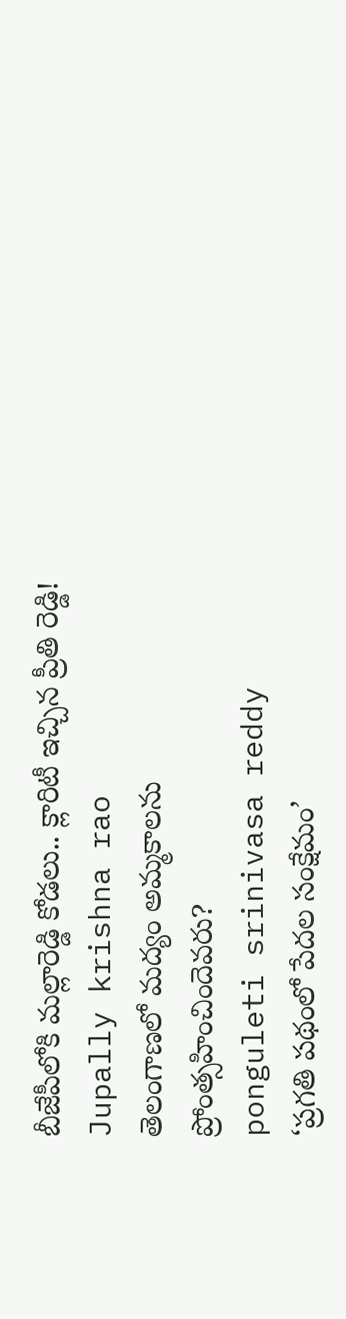బీజేపీలోకి మల్లారెడ్డి కోడలు.. క్లారిటీ ఇచ్చిన ప్రీతి రెడ్డి!
Jupally krishna rao
తెలంగాణలో మ‌ద్యం అమ్మ‌కాల‌ను ప్రోంత్స‌హించిందెవ‌రు?
ponguleti srinivasa reddy
‘ప్రగతి పథంలో పేదల సంక్షేమం’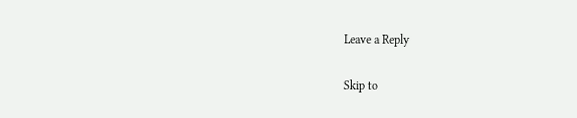Leave a Reply

Skip to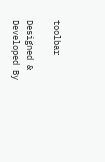toolbar

Designed & Developed By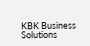KBK Business Solutions